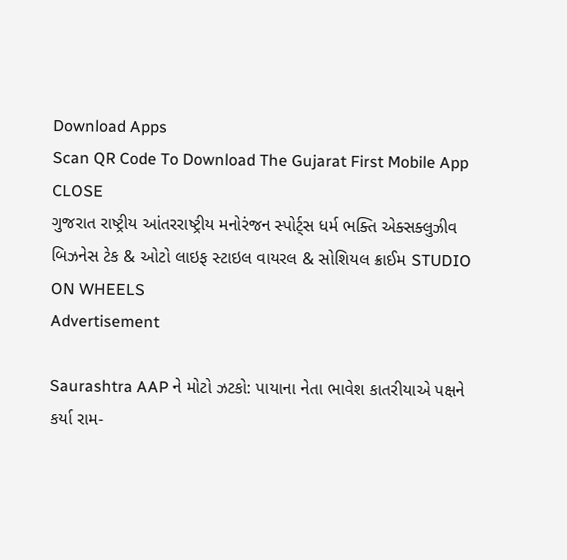Download Apps
Scan QR Code To Download The Gujarat First Mobile App CLOSE
ગુજરાત રાષ્ટ્રીય આંતરરાષ્ટ્રીય મનોરંજન સ્પોર્ટ્સ ધર્મ ભક્તિ એક્સક્લુઝીવ બિઝનેસ ટેક & ઓટો લાઇફ સ્ટાઇલ વાયરલ & સોશિયલ ક્રાઈમ STUDIO ON WHEELS
Advertisement

Saurashtra AAP ને મોટો ઝટકો: પાયાના નેતા ભાવેશ કાતરીયાએ પક્ષને કર્યા રામ-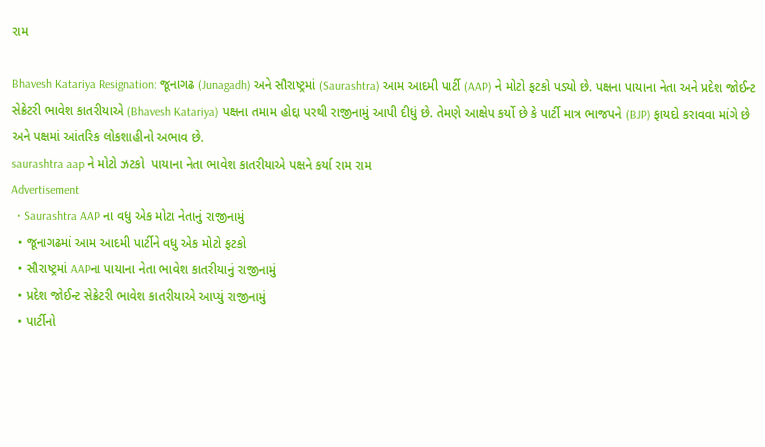રામ

Bhavesh Katariya Resignation: જૂનાગઢ (Junagadh) અને સૌરાષ્ટ્રમાં (Saurashtra) આમ આદમી પાર્ટી (AAP) ને મોટો ફટકો પડ્યો છે. પક્ષના પાયાના નેતા અને પ્રદેશ જોઈન્ટ સેક્રેટરી ભાવેશ કાતરીયાએ (Bhavesh Katariya) પક્ષના તમામ હોદ્દા પરથી રાજીનામું આપી દીધું છે. તેમણે આક્ષેપ કર્યો છે કે પાર્ટી માત્ર ભાજપને (BJP) ફાયદો કરાવવા માંગે છે અને પક્ષમાં આંતરિક લોકશાહીનો અભાવ છે.
saurashtra aap ને મોટો ઝટકો  પાયાના નેતા ભાવેશ કાતરીયાએ પક્ષને કર્યા રામ રામ
Advertisement
  • Saurashtra AAP ના વધુ એક મોટા નેતાનું રાજીનામું
  • જૂનાગઢમાં આમ આદમી પાર્ટીને વધુ એક મોટો ફટકો
  • સૌરાષ્ટ્રમાં AAPના પાયાના નેતા ભાવેશ કાતરીયાનું રાજીનામું
  • પ્રદેશ જોઈન્ટ સેક્રેટરી ભાવેશ કાતરીયાએ આપ્યું રાજીનામું
  • પાર્ટીનો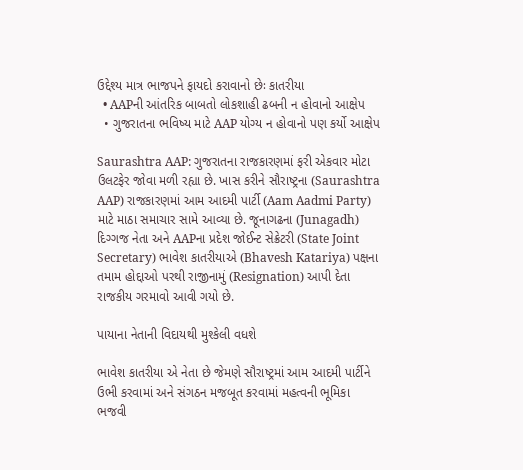ઉદ્દેશ્ય માત્ર ભાજપને ફાયદો કરાવાનો છેઃ કાતરીયા
  • AAPની આંતરિક બાબતો લોકશાહી ઢબની ન હોવાનો આક્ષેપ
  • ગુજરાતના ભવિષ્ય માટે AAP યોગ્ય ન હોવાનો પણ કર્યો આક્ષેપ

Saurashtra AAP: ગુજરાતના રાજકારણમાં ફરી એકવાર મોટા ઉલટફેર જોવા મળી રહ્યા છે. ખાસ કરીને સૌરાષ્ટ્રના (Saurashtra AAP) રાજકારણમાં આમ આદમી પાર્ટી (Aam Aadmi Party) માટે માઠા સમાચાર સામે આવ્યા છે. જૂનાગઢના (Junagadh) દિગ્ગજ નેતા અને AAPના પ્રદેશ જોઈન્ટ સેક્રેટરી (State Joint Secretary) ભાવેશ કાતરીયાએ (Bhavesh Katariya) પક્ષના તમામ હોદ્દાઓ પરથી રાજીનામું (Resignation) આપી દેતા રાજકીય ગરમાવો આવી ગયો છે.

પાયાના નેતાની વિદાયથી મુશ્કેલી વધશે

ભાવેશ કાતરીયા એ નેતા છે જેમણે સૌરાષ્ટ્રમાં આમ આદમી પાર્ટીને ઉભી કરવામાં અને સંગઠન મજબૂત કરવામાં મહત્વની ભૂમિકા ભજવી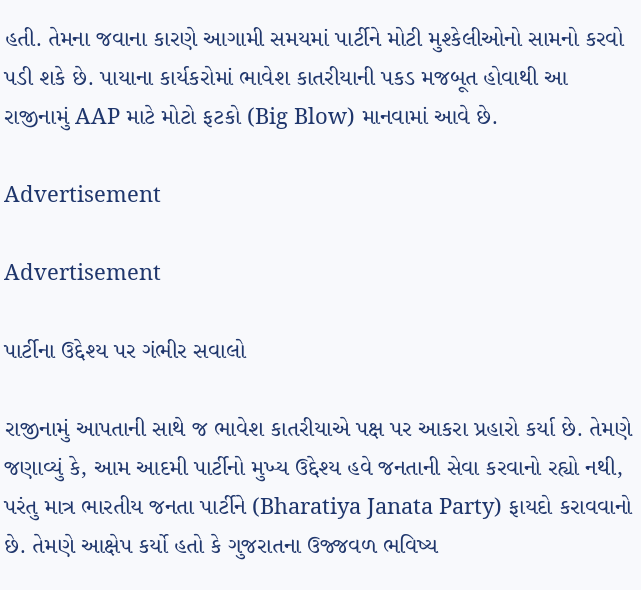હતી. તેમના જવાના કારણે આગામી સમયમાં પાર્ટીને મોટી મુશ્કેલીઓનો સામનો કરવો પડી શકે છે. પાયાના કાર્યકરોમાં ભાવેશ કાતરીયાની પકડ મજબૂત હોવાથી આ રાજીનામું AAP માટે મોટો ફટકો (Big Blow) માનવામાં આવે છે.

Advertisement

Advertisement

પાર્ટીના ઉદ્દેશ્ય પર ગંભીર સવાલો

રાજીનામું આપતાની સાથે જ ભાવેશ કાતરીયાએ પક્ષ પર આકરા પ્રહારો કર્યા છે. તેમણે જણાવ્યું કે, આમ આદમી પાર્ટીનો મુખ્ય ઉદ્દેશ્ય હવે જનતાની સેવા કરવાનો રહ્યો નથી, પરંતુ માત્ર ભારતીય જનતા પાર્ટીને (Bharatiya Janata Party) ફાયદો કરાવવાનો છે. તેમણે આક્ષેપ કર્યો હતો કે ગુજરાતના ઉજ્જવળ ભવિષ્ય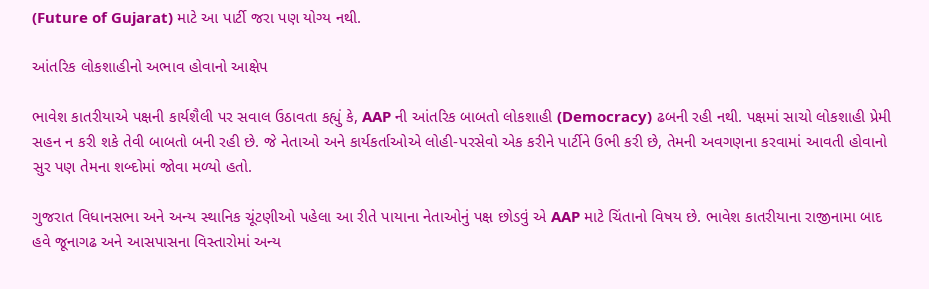(Future of Gujarat) માટે આ પાર્ટી જરા પણ યોગ્ય નથી.

આંતરિક લોકશાહીનો અભાવ હોવાનો આક્ષેપ

ભાવેશ કાતરીયાએ પક્ષની કાર્યશૈલી પર સવાલ ઉઠાવતા કહ્યું કે, AAP ની આંતરિક બાબતો લોકશાહી (Democracy) ઢબની રહી નથી. પક્ષમાં સાચો લોકશાહી પ્રેમી સહન ન કરી શકે તેવી બાબતો બની રહી છે. જે નેતાઓ અને કાર્યકર્તાઓએ લોહી-પરસેવો એક કરીને પાર્ટીને ઉભી કરી છે, તેમની અવગણના કરવામાં આવતી હોવાનો સુર પણ તેમના શબ્દોમાં જોવા મળ્યો હતો.

ગુજરાત વિધાનસભા અને અન્ય સ્થાનિક ચૂંટણીઓ પહેલા આ રીતે પાયાના નેતાઓનું પક્ષ છોડવું એ AAP માટે ચિંતાનો વિષય છે. ભાવેશ કાતરીયાના રાજીનામા બાદ હવે જૂનાગઢ અને આસપાસના વિસ્તારોમાં અન્ય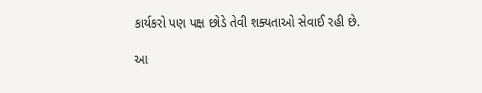કાર્યકરો પણ પક્ષ છોડે તેવી શક્યતાઓ સેવાઈ રહી છે.

આ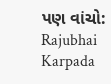પણ વાંચો: Rajubhai Karpada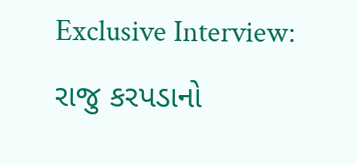Exclusive Interview: રાજુ કરપડાનો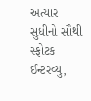અત્યાર સુધીનો સૌથી સ્ફોટક ઈન્ટરવ્યુ,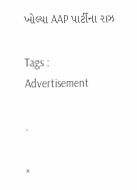ખોલ્યા AAP પાર્ટીના રાઝ

Tags :
Advertisement

.

×